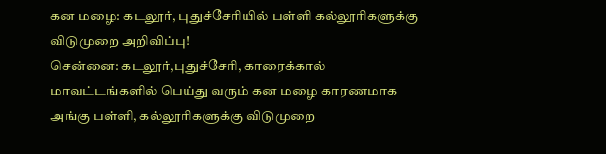கன மழை: கடலூர், புதுச்சேரியில் பள்ளி கல்லூரிகளுக்கு விடுமுறை அறிவிப்பு!
சென்னை: கடலூர்,புதுச்சேரி, காரைக்கால் மாவட்டங்களில் பெய்து வரும் கன மழை காரணமாக அங்கு பள்ளி, கல்லூரிகளுக்கு விடுமுறை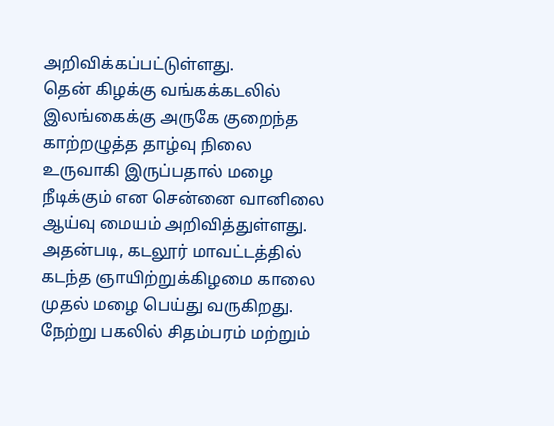அறிவிக்கப்பட்டுள்ளது.
தென் கிழக்கு வங்கக்கடலில் இலங்கைக்கு அருகே குறைந்த காற்றழுத்த தாழ்வு நிலை உருவாகி இருப்பதால் மழை நீடிக்கும் என சென்னை வானிலை ஆய்வு மையம் அறிவித்துள்ளது. அதன்படி, கடலூர் மாவட்டத்தில் கடந்த ஞாயிற்றுக்கிழமை காலை முதல் மழை பெய்து வருகிறது. நேற்று பகலில் சிதம்பரம் மற்றும்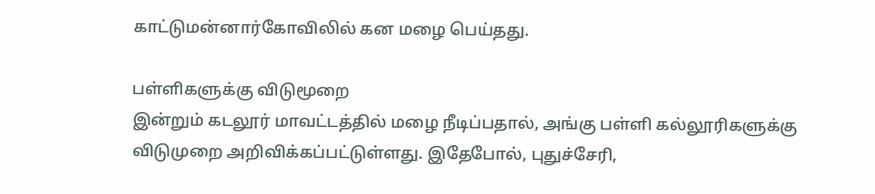காட்டுமன்னார்கோவிலில் கன மழை பெய்தது.

பள்ளிகளுக்கு விடுமூறை
இன்றும் கடலூர் மாவட்டத்தில் மழை நீடிப்பதால், அங்கு பள்ளி கல்லூரிகளுக்கு விடுமுறை அறிவிக்கப்பட்டுள்ளது. இதேபோல், புதுச்சேரி,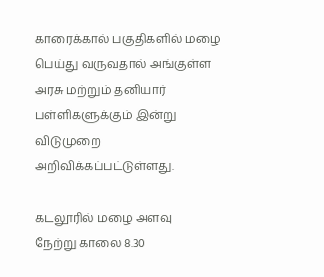காரைக்கால் பகுதிகளில் மழை பெய்து வருவதால் அங்குள்ள அரசு மற்றும் தனியார் பள்ளிகளுக்கும் இன்று விடுமுறை அறிவிக்கப்பட்டுள்ளது.

கடலூரில் மழை அளவு
நேற்று காலை 8.30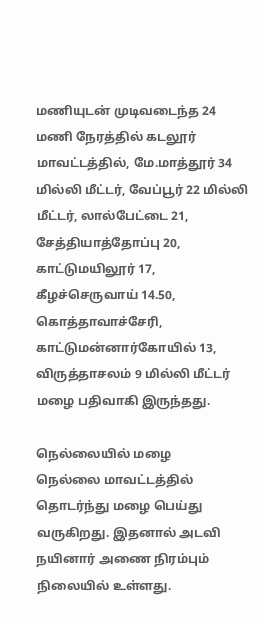மணியுடன் முடிவடைந்த 24 மணி நேரத்தில் கடலூர் மாவட்டத்தில், மே.மாத்தூர் 34 மில்லி மீட்டர், வேப்பூர் 22 மில்லி மீட்டர், லால்பேட்டை 21, சேத்தியாத்தோப்பு 20, காட்டுமயிலூர் 17, கீழச்செருவாய் 14.50, கொத்தாவாச்சேரி, காட்டுமன்னார்கோயில் 13, விருத்தாசலம் 9 மில்லி மீட்டர் மழை பதிவாகி இருந்தது.

நெல்லையில் மழை
நெல்லை மாவட்டத்தில் தொடர்ந்து மழை பெய்து வருகிறது. இதனால் அடவி நயினார் அணை நிரம்பும் நிலையில் உள்ளது.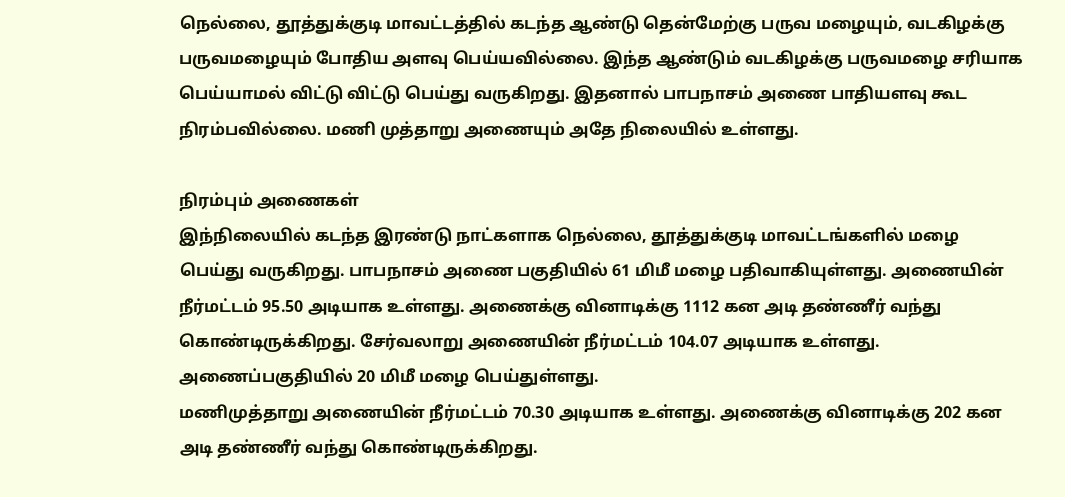நெல்லை, தூத்துக்குடி மாவட்டத்தில் கடந்த ஆண்டு தென்மேற்கு பருவ மழையும், வடகிழக்கு பருவமழையும் போதிய அளவு பெய்யவில்லை. இந்த ஆண்டும் வடகிழக்கு பருவமழை சரியாக பெய்யாமல் விட்டு விட்டு பெய்து வருகிறது. இதனால் பாபநாசம் அணை பாதியளவு கூட நிரம்பவில்லை. மணி முத்தாறு அணையும் அதே நிலையில் உள்ளது.

நிரம்பும் அணைகள்
இந்நிலையில் கடந்த இரண்டு நாட்களாக நெல்லை, தூத்துக்குடி மாவட்டங்களில் மழை பெய்து வருகிறது. பாபநாசம் அணை பகுதியில் 61 மிமீ மழை பதிவாகியுள்ளது. அணையின் நீர்மட்டம் 95.50 அடியாக உள்ளது. அணைக்கு வினாடிக்கு 1112 கன அடி தண்ணீர் வந்து கொண்டிருக்கிறது. சேர்வலாறு அணையின் நீர்மட்டம் 104.07 அடியாக உள்ளது. அணைப்பகுதியில் 20 மிமீ மழை பெய்துள்ளது.
மணிமுத்தாறு அணையின் நீர்மட்டம் 70.30 அடியாக உள்ளது. அணைக்கு வினாடிக்கு 202 கன அடி தண்ணீர் வந்து கொண்டிருக்கிறது.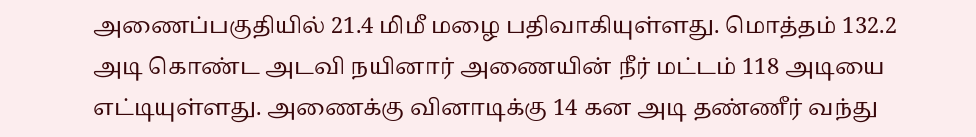அணைப்பகுதியில் 21.4 மிமீ மழை பதிவாகியுள்ளது. மொத்தம் 132.2 அடி கொண்ட அடவி நயினார் அணையின் நீர் மட்டம் 118 அடியை எட்டியுள்ளது. அணைக்கு வினாடிக்கு 14 கன அடி தண்ணீர் வந்து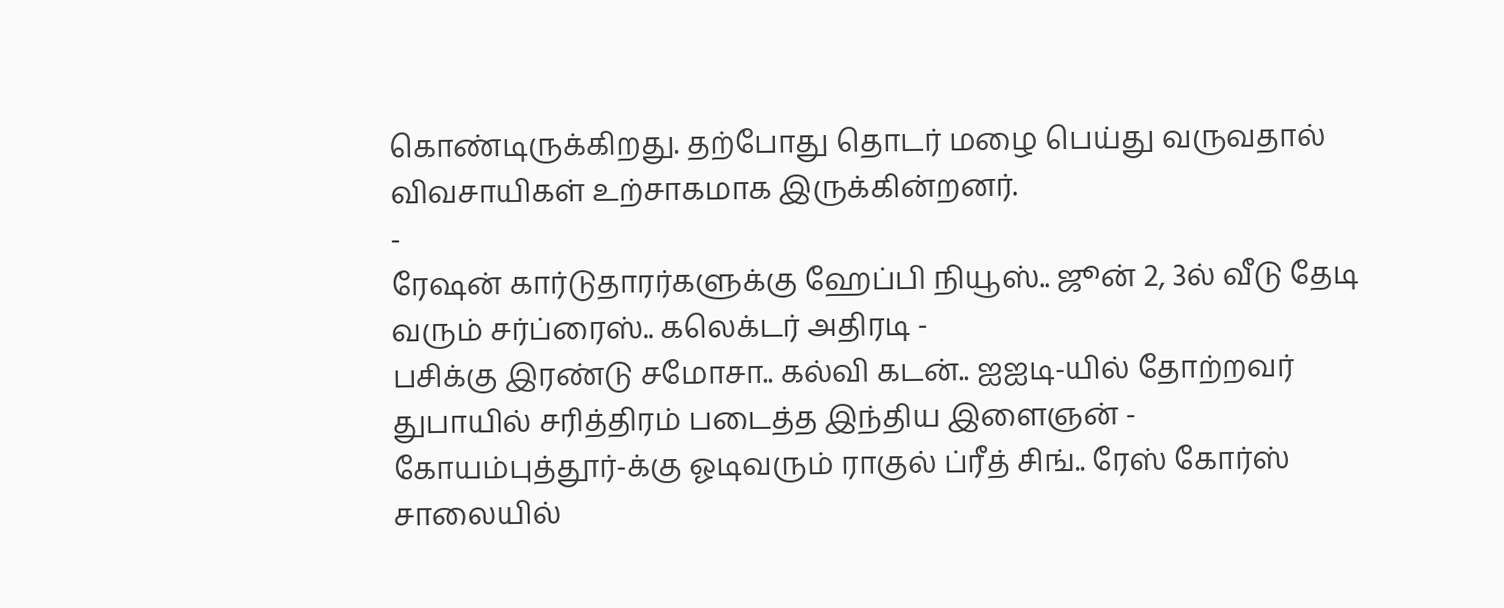கொண்டிருக்கிறது. தற்போது தொடர் மழை பெய்து வருவதால் விவசாயிகள் உற்சாகமாக இருக்கின்றனர்.
-
ரேஷன் கார்டுதாரர்களுக்கு ஹேப்பி நியூஸ்.. ஜூன் 2, 3ல் வீடு தேடி வரும் சர்ப்ரைஸ்.. கலெக்டர் அதிரடி -
பசிக்கு இரண்டு சமோசா.. கல்வி கடன்.. ஐஐடி-யில் தோற்றவர் துபாயில் சரித்திரம் படைத்த இந்திய இளைஞன் -
கோயம்புத்தூர்-க்கு ஓடிவரும் ராகுல் ப்ரீத் சிங்.. ரேஸ் கோர்ஸ் சாலையில்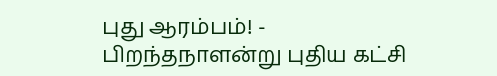புது ஆரம்பம்! -
பிறந்தநாளன்று புதிய கட்சி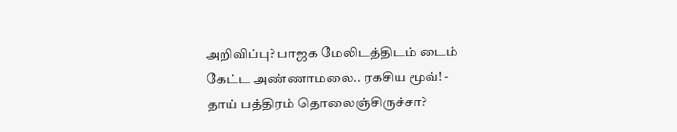அறிவிப்பு? பாஜக மேலிடத்திடம் டைம் கேட்ட அண்ணாமலை.. ரகசிய மூவ்! -
தாய் பத்திரம் தொலைஞ்சிருச்சா?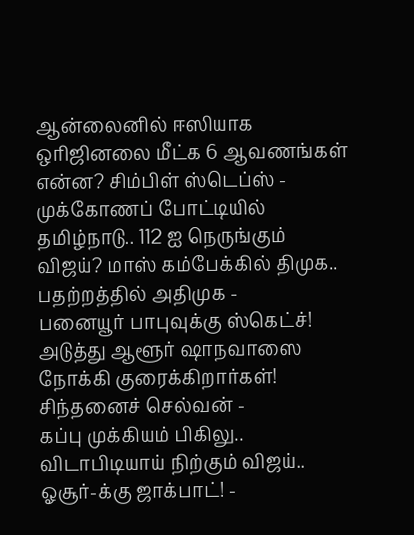ஆன்லைனில் ஈஸியாக ஒரிஜினலை மீட்க 6 ஆவணங்கள் என்ன? சிம்பிள் ஸ்டெப்ஸ் -
முக்கோணப் போட்டியில் தமிழ்நாடு.. 112 ஐ நெருங்கும் விஜய்? மாஸ் கம்பேக்கில் திமுக.. பதற்றத்தில் அதிமுக -
பனையூர் பாபுவுக்கு ஸ்கெட்ச்! அடுத்து ஆளூர் ஷாநவாஸை நோக்கி குரைக்கிறார்கள்! சிந்தனைச் செல்வன் -
கப்பு முக்கியம் பிகிலு.. விடாபிடியாய் நிற்கும் விஜய்.. ஓசூர்-க்கு ஜாக்பாட்! -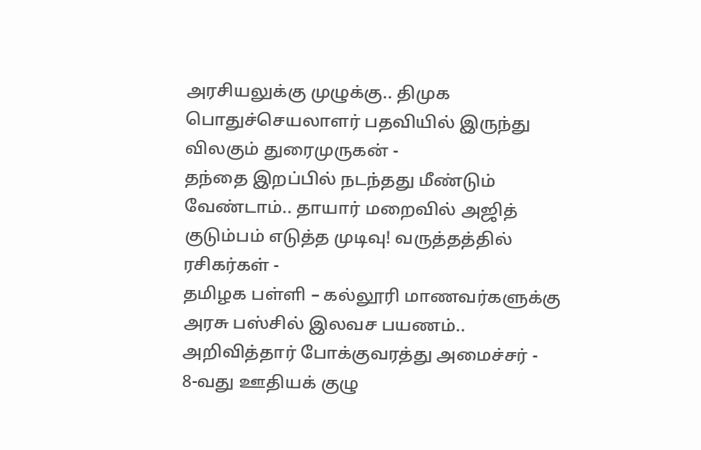அரசியலுக்கு முழுக்கு.. திமுக பொதுச்செயலாளர் பதவியில் இருந்து விலகும் துரைமுருகன் -
தந்தை இறப்பில் நடந்தது மீண்டும் வேண்டாம்.. தாயார் மறைவில் அஜித் குடும்பம் எடுத்த முடிவு! வருத்தத்தில் ரசிகர்கள் -
தமிழக பள்ளி – கல்லூரி மாணவர்களுக்கு அரசு பஸ்சில் இலவச பயணம்.. அறிவித்தார் போக்குவரத்து அமைச்சர் -
8-வது ஊதியக் குழு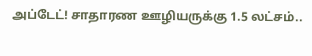அப்டேட்! சாதாரண ஊழியருக்கு 1.5 லட்சம்..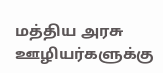மத்திய அரசு ஊழியர்களுக்கு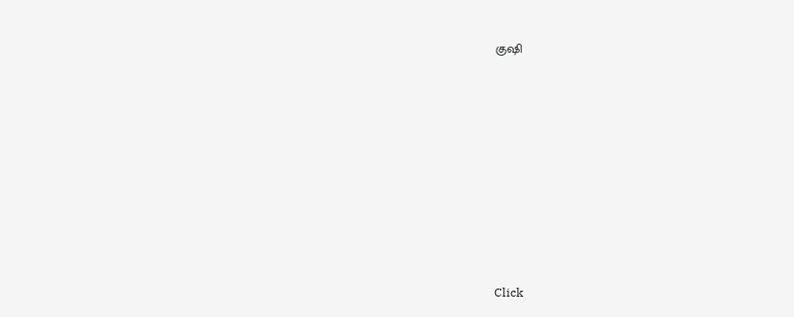குஷி












Click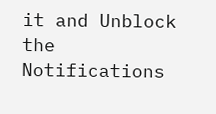it and Unblock the Notifications